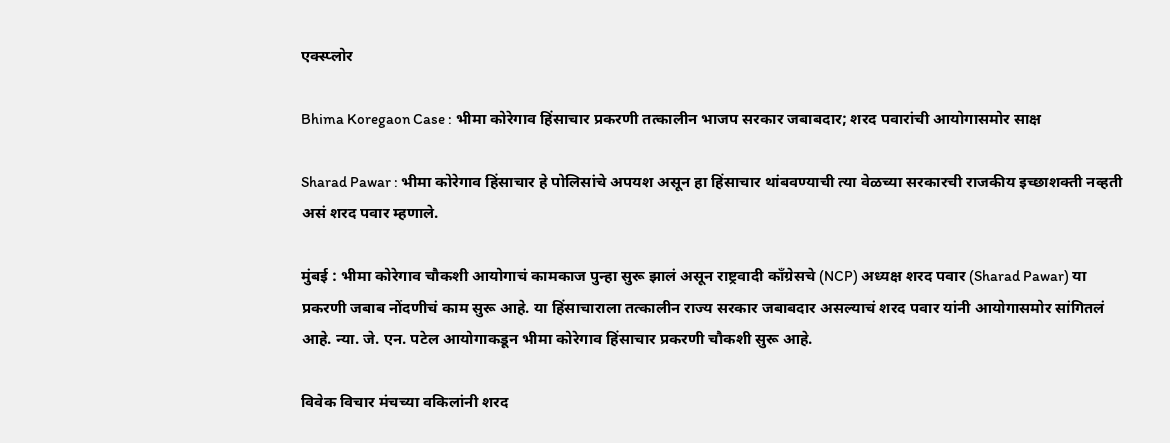एक्स्प्लोर

Bhima Koregaon Case : भीमा कोरेगाव हिंसाचार प्रकरणी तत्कालीन भाजप सरकार जबाबदार; शरद पवारांची आयोगासमोर साक्ष

Sharad Pawar : भीमा कोरेगाव हिंसाचार हे पोलिसांचे अपयश असून हा हिंसाचार थांबवण्याची त्या वेळच्या सरकारची राजकीय इच्छाशक्ती नव्हती असं शरद पवार म्हणाले.

मुंबई : भीमा कोरेगाव चौकशी आयोगाचं कामकाज पुन्हा सुरू झालं असून राष्ट्रवादी काँग्रेसचे (NCP) अध्यक्ष शरद पवार (Sharad Pawar) या प्रकरणी जबाब नोंदणीचं काम सुरू आहे. या हिंसाचाराला तत्कालीन राज्य सरकार जबाबदार असल्याचं शरद पवार यांनी आयोगासमोर सांगितलं आहे. न्या. जे. एन. पटेल आयोगाकडून भीमा कोरेगाव हिंसाचार प्रकरणी चौकशी सुरू आहे.

विवेक विचार मंचच्या वकिलांनी शरद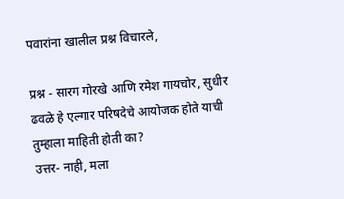पवारांना खालील प्रश्न विचारले,

प्रश्न - सारग गोरखे आणि रमेश गायचोर, सुधीर ढवळे हे एल्गार परिषदेचे आयोजक होते याची तुम्हाला माहिती होती का?
उत्तर- नाही, मला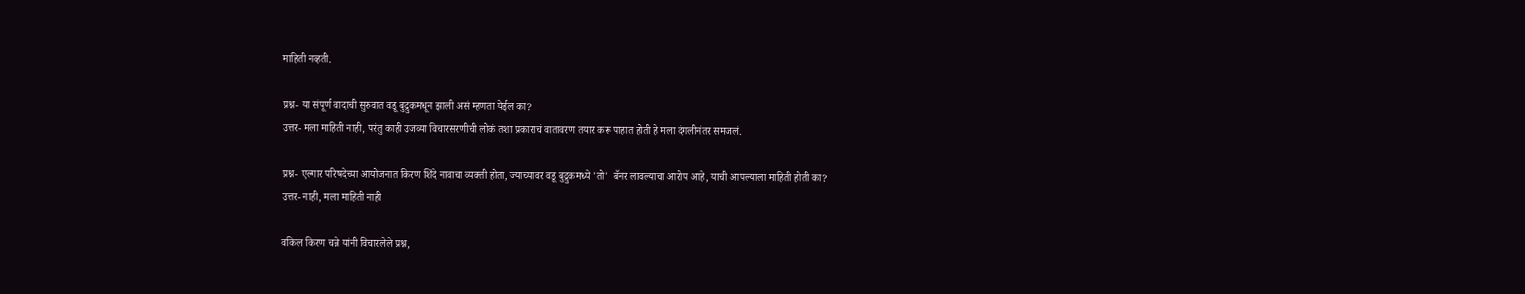माहिती नव्हती.

प्रश्न- या संपूर्ण वादाची सुरुवात वडू बुद्रुकमधून झाली असं म्हणता येईल का?
उत्तर- मला माहिती नाही, परंतु काही उजव्या विचारसरणीची लोकं तशा प्रकाराचं वातावरण तयार करू पाहात होती हे मला दंगलीनंतर समजलं.

प्रश्न- एल्गार परिषदेच्या आयोजनात किरण शिंदे नावाचा व्यक्ती होता, ज्याच्यावर वडू बुद्रुकमध्ये 'तो'  बॅनर लावल्याचा आरोप आहे, याची आपल्याला माहिती होती का?
उत्तर- नाही, मला माहिती नाही

वकिल किरण चन्ने यांनी विचारलेले प्रश्न,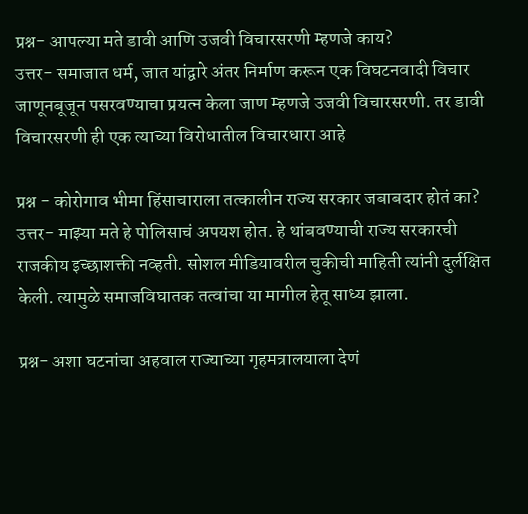प्रश्न- आपल्या मते डावी आणि उजवी विचारसरणी म्हणजे काय?
उत्तर- समाजात धर्म, जात यांद्वारे अंतर निर्माण करून एक विघटनवादी विचार जाणूनबूजून पसरवण्याचा प्रयत्न केला जाण म्हणजे उजवी विचारसरणी. तर डावी विचारसरणी ही एक त्याच्या विरोधातील विचारधारा आहे

प्रश्न - कोरोगाव भीमा हिंसाचाराला तत्कालीन राज्य सरकार जबाबदार होतं का?
उत्तर- माझ्या मते हे पोलिसाचं अपयश होत. हे थांबवण्याची राज्य सरकारची राजकीय इच्छाशक्ती नव्हती. सोशल मीडियावरील चुकीची माहिती त्यांनी दुर्लक्षित केली. त्यामुळे समाजविघातक तत्वांचा या मागील हेतू साध्य झाला.

प्रश्न- अशा घटनांचा अहवाल राज्याच्या गृहमत्रालयाला देणं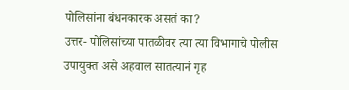पोलिसांना बंधनकारक असतं का?
उत्तर- पोलिसांच्या पातळीवर त्या त्या विभागाचे पोलीस उपायुक्त असे अहवाल सातत्यानं गृह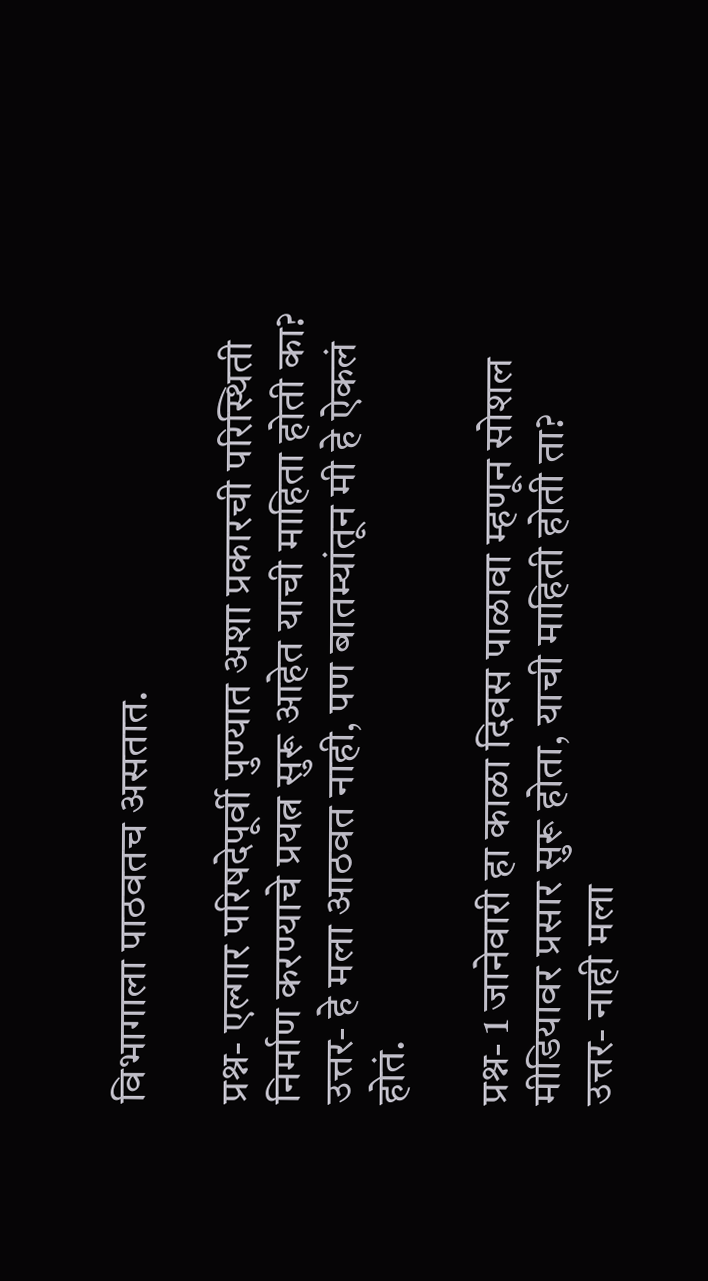विभागाला पाठवतच असतात.

प्रश्न- एल्गार परिषदेपूर्वी पुण्यात अशा प्रकारची परिस्थिती निर्माण करण्याचे प्रयत्न सुरू आहेत याची माहिता होती का?
उत्तर- हे मला आठवत नाही, पण बातम्यांतून मी हे ऐकलं होतं.

प्रश्न- 1 जानेवारी हा काळा दिवस पाळावा म्हणून सोशल मीडियावर प्रसार सुरू होता, याची माहिती होती ता?
उत्तर- नाही मला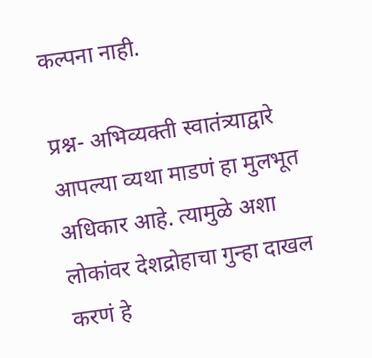कल्पना नाही.

प्रश्न- अभिव्यक्ती स्वातंत्र्याद्वारे आपल्या व्यथा माडणं हा मुलभूत अधिकार आहे. त्यामुळे अशा लोकांवर देशद्रोहाचा गुन्हा दाखल करणं हे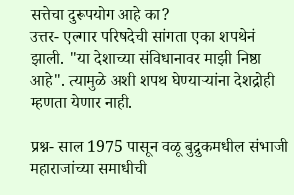सत्तेचा दुरूपयोग आहे का?
उत्तर- एल्गार परिषदेची सांगता एका शपथेनं झाली. "या देशाच्या संविधानावर माझी निष्ठा आहे". त्यामुळे अशी शपथ घेण्याऱ्यांना देशद्रोही म्हणता येणार नाही.

प्रश्न- साल 1975 पासून वळू बुद्रुकमधील संभाजी महाराजांच्या समाधीची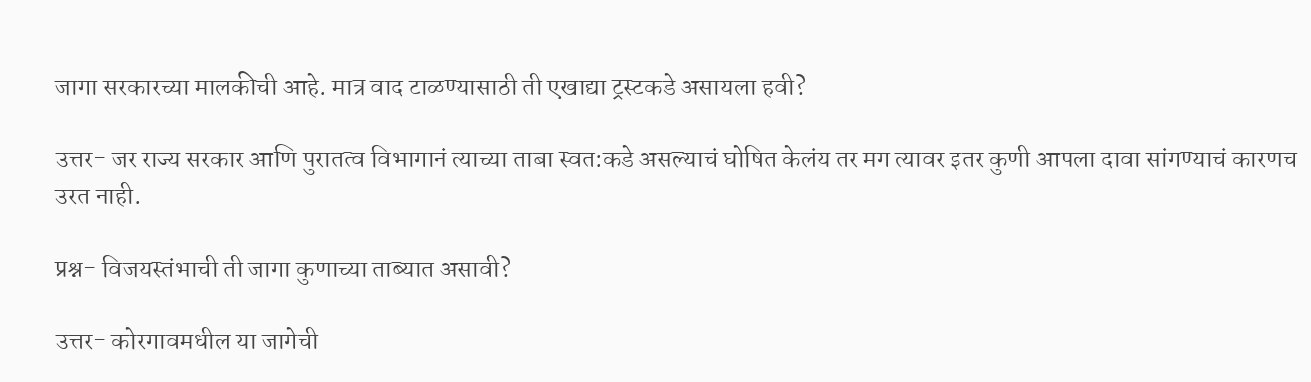जागा सरकारच्या मालकीची आहे. मात्र वाद टाळण्यासाठी ती एखाद्या ट्रस्टकडे असायला हवी?

उत्तर- जर राज्य सरकार आणि पुरातत्व विभागानं त्याच्या ताबा स्वत:कडे असल्याचं घोषित केलंय तर मग त्यावर इतर कुणी आपला दावा सांगण्याचं कारणच उरत नाही.

प्रश्न- विजयस्तंभाची ती जागा कुणाच्या ताब्यात असावी?

उत्तर- कोरगावमधील या जागेची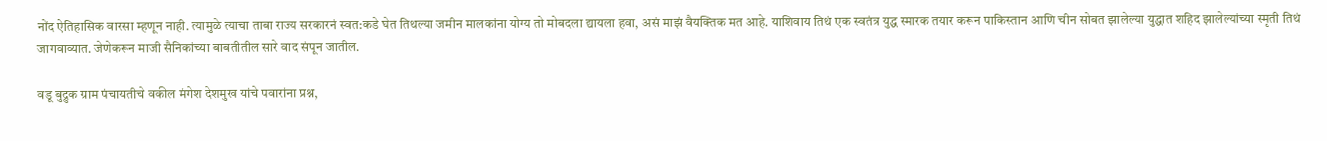नोंद ऐतिहासिक वारसा म्हणून नाही. त्यामुळे त्याचा ताबा राज्य सरकारनं स्वत:कडे घेत तिथल्या जमीन मालकांना योग्य तो मोबदला द्यायला हवा, असं माझं वैयक्तिक मत आहे. याशिवाय तिथं एक स्वतंत्र युद्ध स्मारक तयार करून पाकिस्तान आणि चीन सोबत झालेल्या युद्धात शहिद झालेल्यांच्या स्मृती तिथं जागवाव्यात. जेणेकरून माजी सैनिकांच्या बाबतीतील सारे वाद संपून जातील.

वडू बुद्रुक ग्राम पंचायतीचे वकील मंगेश देशमुख यांचे पवारांना प्रश्न,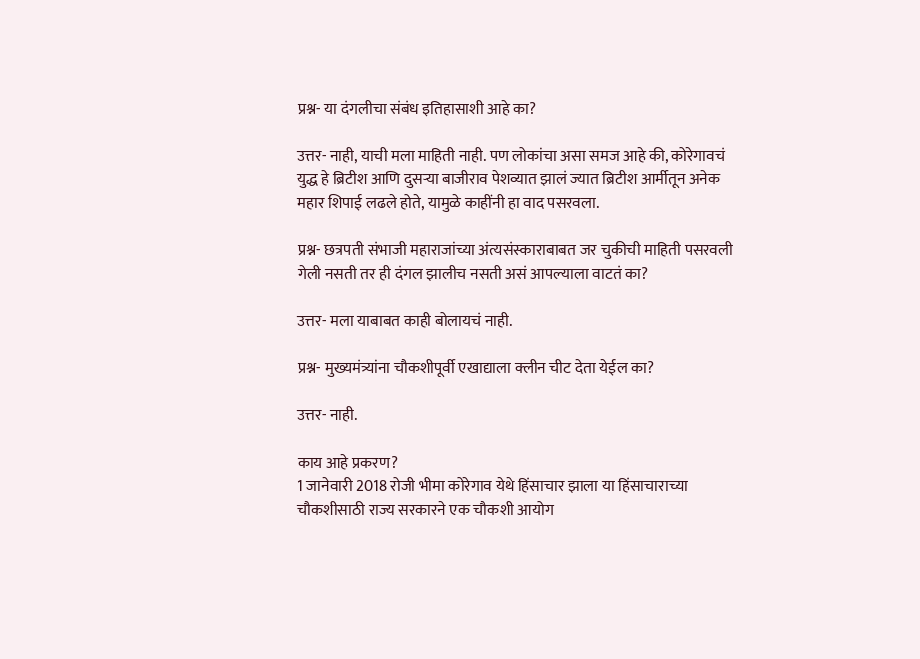प्रश्न- या दंगलीचा संबंध इतिहासाशी आहे का?

उत्तर- नाही, याची मला माहिती नाही. पण लोकांचा असा समज आहे की, कोरेगावचं युद्ध हे ब्रिटीश आणि दुसऱ्या बाजीराव पेशव्यात झालं ज्यात ब्रिटीश आर्मीतून अनेक महार शिपाई लढले होते, यामुळे काहींनी हा वाद पसरवला.

प्रश्न- छत्रपती संभाजी महाराजांच्या अंत्यसंस्काराबाबत जर चुकीची माहिती पसरवली गेली नसती तर ही दंगल झालीच नसती असं आपल्याला वाटतं का?

उत्तर- मला याबाबत काही बोलायचं नाही.

प्रश्न- मुख्यमंत्र्यांना चौकशीपूर्वी एखाद्याला क्लीन चीट देता येईल का?

उत्तर- नाही.

काय आहे प्रकरण?
1 जानेवारी 2018 रोजी भीमा कोरेगाव येथे हिंसाचार झाला या हिंसाचाराच्या चौकशीसाठी राज्य सरकारने एक चौकशी आयोग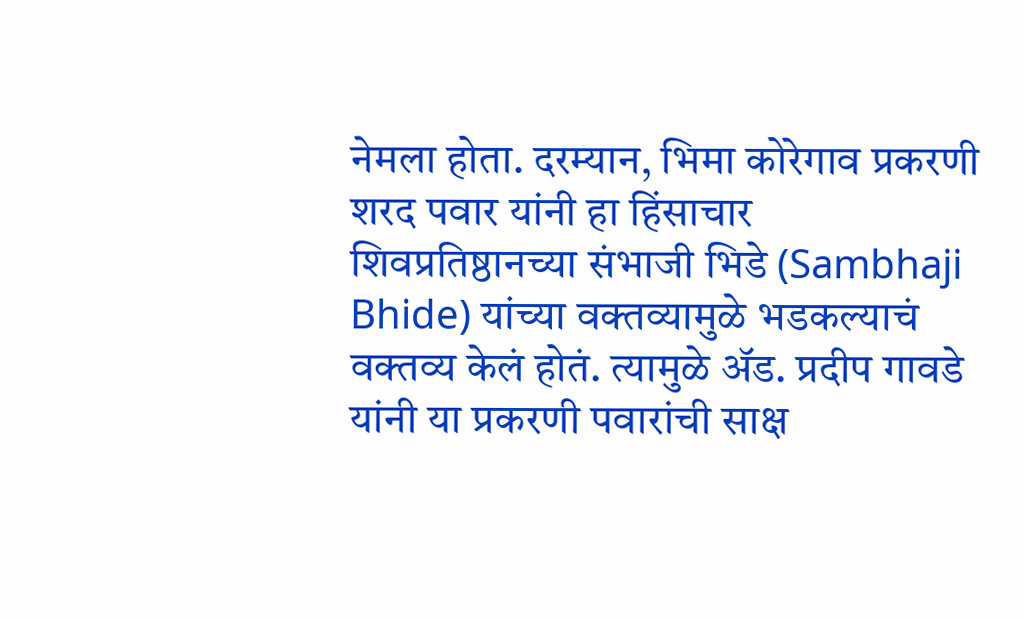नेमला होता. दरम्यान, भिमा कोरेगाव प्रकरणी शरद पवार यांनी हा हिंसाचार शिवप्रतिष्ठानच्या संभाजी भिडे (Sambhaji Bhide) यांच्या वक्तव्यामुळे भडकल्याचं वक्तव्य केलं होतं. त्यामुळे ॲड. प्रदीप गावडे यांनी या प्रकरणी पवारांची साक्ष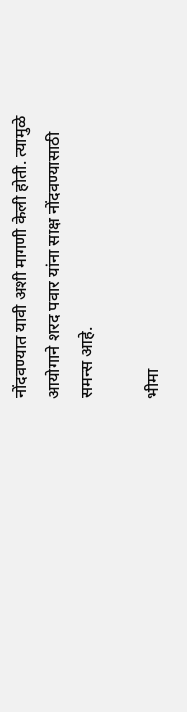नोंदवण्यात यावी अशी मागणी केली होती. त्यामुळे आयोगाने शरद पवार यांना साक्ष नोंदवण्यासाठी समन्स आहे.

भीमा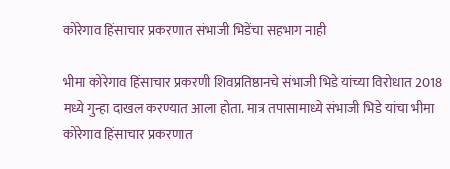कोरेगाव हिंसाचार प्रकरणात संभाजी भिडेंचा सहभाग नाही

भीमा कोरेगाव हिंसाचार प्रकरणी शिवप्रतिष्ठानचे संभाजी भिडे यांच्या विरोधात 2018 मध्ये गुन्हा दाखल करण्यात आला होता. मात्र तपासामाध्ये संभाजी भिडे यांचा भीमा कोरेगाव हिंसाचार प्रकरणात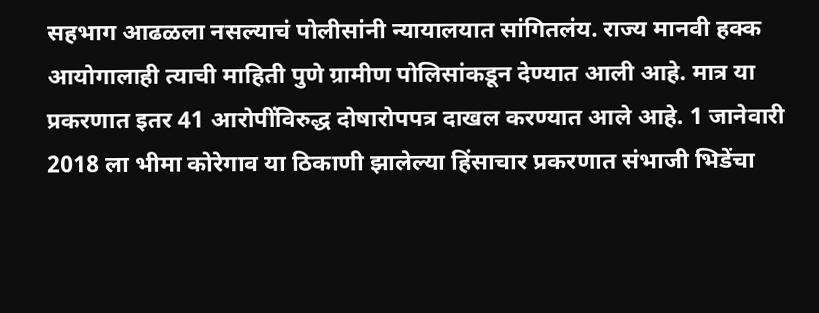सहभाग आढळला नसल्याचं पोलीसांनी न्यायालयात सांगितलंय. राज्य मानवी हक्क आयोगालाही त्याची माहिती पुणे ग्रामीण पोलिसांकडून देण्यात आली आहे. मात्र या प्रकरणात इतर 41 आरोपींविरुद्ध दोषारोपपत्र दाखल करण्यात आले आहे. 1 जानेवारी 2018 ला भीमा कोरेगाव या ठिकाणी झालेल्या हिंसाचार प्रकरणात संभाजी भिडेंचा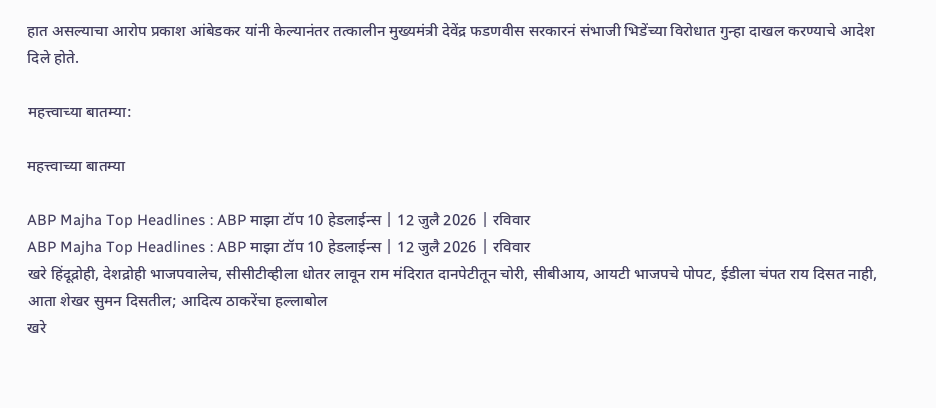हात असल्याचा आरोप प्रकाश आंबेडकर यांनी केल्यानंतर तत्कालीन मुख्यमंत्री देवेंद्र फडणवीस सरकारनं संभाजी भिडेंच्या विरोधात गुन्हा दाखल करण्याचे आदेश दिले होते.

महत्त्वाच्या बातम्या:

महत्त्वाच्या बातम्या

ABP Majha Top Headlines : ABP माझा टॉप 10 हेडलाईन्स | 12 जुलै 2026 | रविवार
ABP Majha Top Headlines : ABP माझा टॉप 10 हेडलाईन्स | 12 जुलै 2026 | रविवार
खरे हिंदूद्रोही, देशद्रोही भाजपवालेच, सीसीटीव्हीला धोतर लावून राम मंदिरात दानपेटीतून चोरी, सीबीआय, आयटी भाजपचे पोपट, ईडीला चंपत राय दिसत नाही, आता शेखर सुमन दिसतील; आदित्य ठाकरेंचा हल्लाबोल
खरे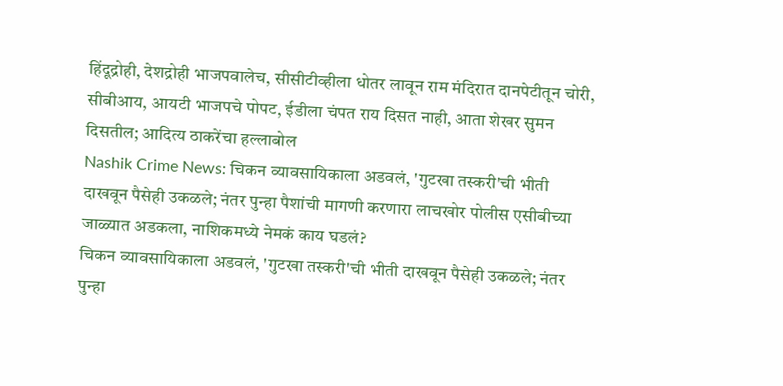हिंदूद्रोही, देशद्रोही भाजपवालेच, सीसीटीव्हीला धोतर लावून राम मंदिरात दानपेटीतून चोरी, सीबीआय, आयटी भाजपचे पोपट, ईडीला चंपत राय दिसत नाही, आता शेखर सुमन दिसतील; आदित्य ठाकरेंचा हल्लाबोल
Nashik Crime News: चिकन व्यावसायिकाला अडवलं, 'गुटखा तस्करी'ची भीती दाखवून पैसेही उकळले; नंतर पुन्हा पैशांची मागणी करणारा लाचखोर पोलीस एसीबीच्या जाळ्यात अडकला, नाशिकमध्ये नेमकं काय घडलं?
चिकन व्यावसायिकाला अडवलं, 'गुटखा तस्करी'ची भीती दाखवून पैसेही उकळले; नंतर पुन्हा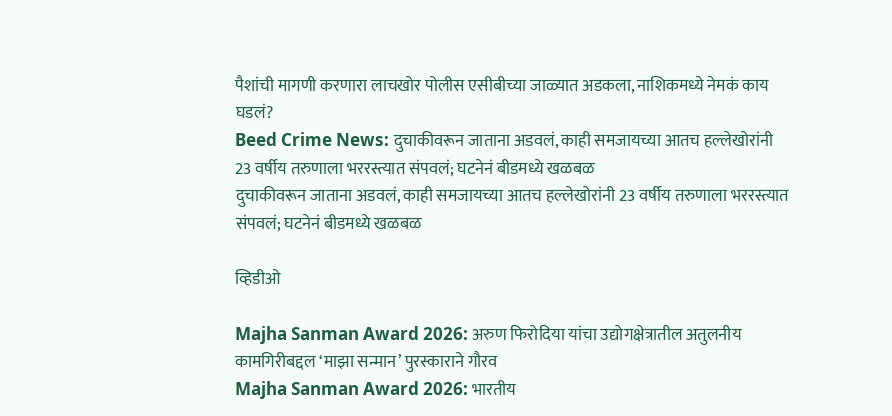पैशांची मागणी करणारा लाचखोर पोलीस एसीबीच्या जाळ्यात अडकला, नाशिकमध्ये नेमकं काय घडलं?
Beed Crime News: दुचाकीवरून जाताना अडवलं, काही समजायच्या आतच हल्लेखोरांनी 23 वर्षीय तरुणाला भररस्त्यात संपवलं; घटनेनं बीडमध्ये खळबळ
दुचाकीवरून जाताना अडवलं, काही समजायच्या आतच हल्लेखोरांनी 23 वर्षीय तरुणाला भररस्त्यात संपवलं; घटनेनं बीडमध्ये खळबळ

व्हिडीओ

Majha Sanman Award 2026: अरुण फिरोदिया यांचा उद्योगक्षेत्रातील अतुलनीय कामगिरीबद्दल ‘माझा सन्मान’ पुरस्काराने गौरव
Majha Sanman Award 2026: भारतीय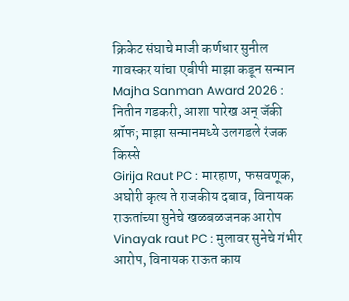क्रिकेट संघाचे माजी कर्णधार सुनील गावस्कर यांचा एबीपी माझा कडून सन्मान
Majha Sanman Award 2026 : नितीन गडकरी, आशा पारेख अन् जॅकी श्रॉफ; माझा सन्मानमध्ये उलगडले रंजक किस्से
Girija Raut PC : मारहाण, फसवणूक, अघोरी कृत्य ते राजकीय दबाव, विनायक राऊतांच्या सुनेचे खळबळजनक आरोप
Vinayak raut PC : मुलावर सुनेचे गंभीर आरोप, विनायक राऊत काय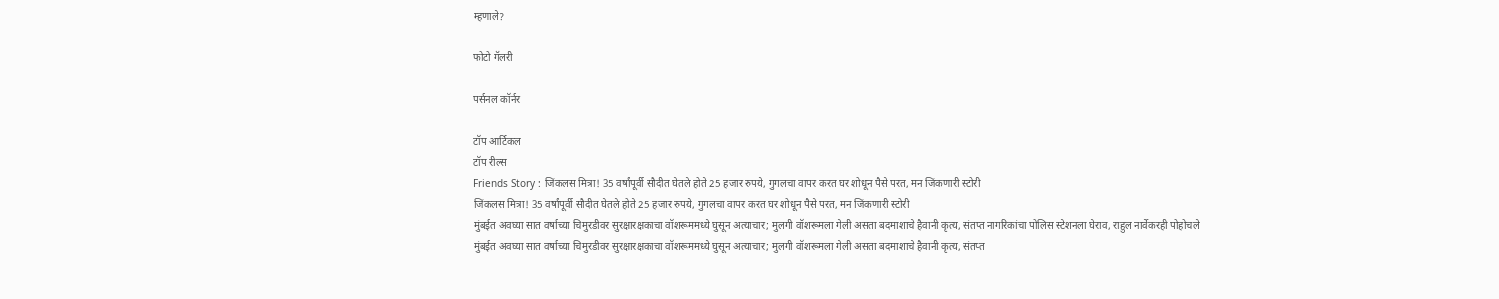म्हणाले?

फोटो गॅलरी

पर्सनल कॉर्नर

टॉप आर्टिकल
टॉप रील्स
Friends Story : जिंकलस मित्रा! 35 वर्षांपूर्वी सौदीत घेतले होते 25 हजार रुपये, गुगलचा वापर करत घर शोधून पैसे परत, मन जिंकणारी स्टोरी
जिंकलस मित्रा! 35 वर्षांपूर्वी सौदीत घेतले होते 25 हजार रुपये, गुगलचा वापर करत घर शोधून पैसे परत, मन जिंकणारी स्टोरी
मुंबईत अवघ्या सात वर्षाच्या चिमुरडीवर सुरक्षारक्षकाचा वॉशरूममध्ये घुसून अत्याचार; मुलगी वॉशरूमला गेली असता बदमाशाचे हैवानी कृत्य, संतप्त नागरिकांचा पोलिस स्टेशनला घेराव, राहुल नार्वेकरही पोहोचले
मुंबईत अवघ्या सात वर्षाच्या चिमुरडीवर सुरक्षारक्षकाचा वॉशरूममध्ये घुसून अत्याचार; मुलगी वॉशरूमला गेली असता बदमाशाचे हैवानी कृत्य, संतप्त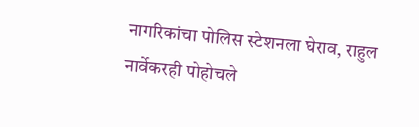नागरिकांचा पोलिस स्टेशनला घेराव, राहुल नार्वेकरही पोहोचले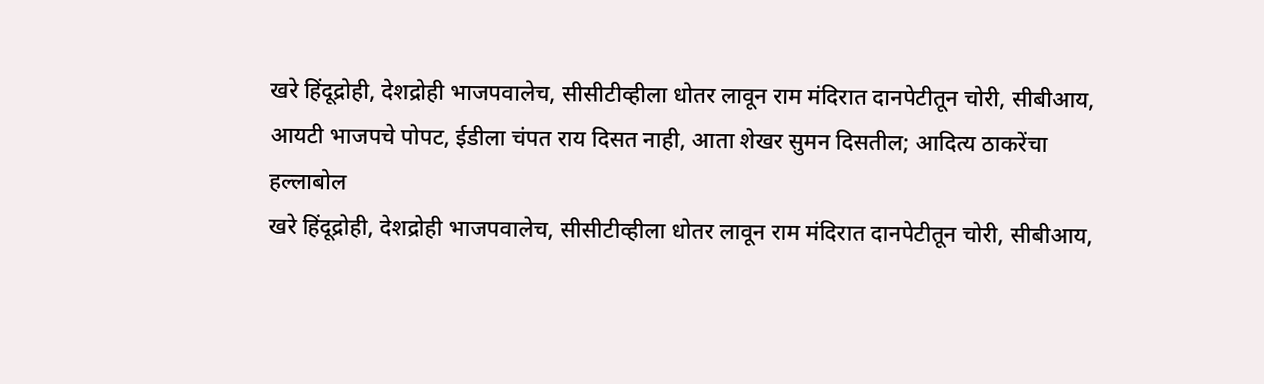खरे हिंदूद्रोही, देशद्रोही भाजपवालेच, सीसीटीव्हीला धोतर लावून राम मंदिरात दानपेटीतून चोरी, सीबीआय, आयटी भाजपचे पोपट, ईडीला चंपत राय दिसत नाही, आता शेखर सुमन दिसतील; आदित्य ठाकरेंचा हल्लाबोल
खरे हिंदूद्रोही, देशद्रोही भाजपवालेच, सीसीटीव्हीला धोतर लावून राम मंदिरात दानपेटीतून चोरी, सीबीआय,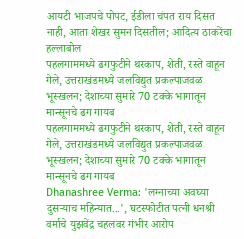आयटी भाजपचे पोपट, ईडीला चंपत राय दिसत नाही, आता शेखर सुमन दिसतील; आदित्य ठाकरेंचा हल्लाबोल
पहलगाममध्ये ढगफुटीने थरकाप, शेती, रस्ते वाहून गेले, उत्तराखंडमध्ये जलविद्युत प्रकल्पाजवळ भूस्खलन; देशाच्या सुमारे 70 टक्के भागातून मान्सूनचे ढग गायब
पहलगाममध्ये ढगफुटीने थरकाप, शेती, रस्ते वाहून गेले, उत्तराखंडमध्ये जलविद्युत प्रकल्पाजवळ भूस्खलन; देशाच्या सुमारे 70 टक्के भागातून मान्सूनचे ढग गायब
Dhanashree Verma: 'लग्नाच्या अवघ्या दुसऱ्याच महिन्यात...', घटस्फोटीत पत्नी धनश्री वर्माचे युझवेंद्र चहलवर गंभीर आरोप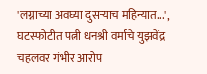'लग्नाच्या अवघ्या दुसऱ्याच महिन्यात...', घटस्फोटीत पत्नी धनश्री वर्माचे युझवेंद्र चहलवर गंभीर आरोप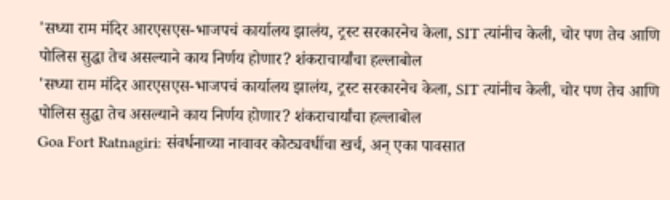'सध्या राम मंदिर आरएसएस-भाजपचं कार्यालय झालंय, ट्रस्ट सरकारनेच केला, SIT त्यांनीच केली, चोर पण तेच आणि पोलिस सुद्धा तेच असल्याने काय निर्णय होणार? शंकराचार्यांचा हल्लाबोल
'सध्या राम मंदिर आरएसएस-भाजपचं कार्यालय झालंय, ट्रस्ट सरकारनेच केला, SIT त्यांनीच केली, चोर पण तेच आणि पोलिस सुद्धा तेच असल्याने काय निर्णय होणार? शंकराचार्यांचा हल्लाबोल
Goa Fort Ratnagiri: संवर्धनाच्या नावावर कोट्यवधींचा खर्च, अन् एका पावसात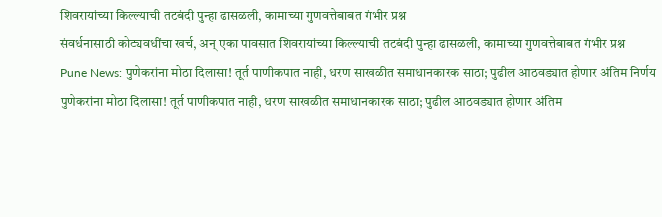शिवरायांच्या किल्ल्याची तटबंदी पुन्हा ढासळली, कामाच्या गुणवत्तेबाबत गंभीर प्रश्न
संवर्धनासाठी कोट्यवधींचा खर्च, अन् एका पावसात शिवरायांच्या किल्ल्याची तटबंदी पुन्हा ढासळली, कामाच्या गुणवत्तेबाबत गंभीर प्रश्न
Pune News: पुणेकरांना मोठा दिलासा! तूर्त पाणीकपात नाही, धरण साखळीत समाधानकारक साठा; पुढील आठवड्यात होणार अंतिम निर्णय
पुणेकरांना मोठा दिलासा! तूर्त पाणीकपात नाही, धरण साखळीत समाधानकारक साठा; पुढील आठवड्यात होणार अंतिम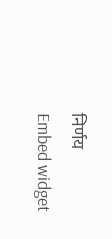निर्णय
Embed widget